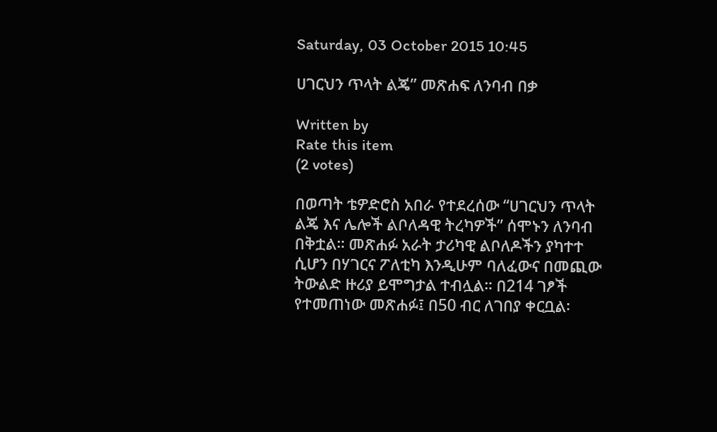Saturday, 03 October 2015 10:45

ሀገርህን ጥላት ልጄ” መጽሐፍ ለንባብ በቃ

Written by
Rate this item
(2 votes)

በወጣት ቴዎድሮስ አበራ የተደረሰው “ሀገርህን ጥላት ልጄ እና ሌሎች ልቦለዳዊ ትረካዎች” ሰሞኑን ለንባብ በቅቷል፡፡ መጽሐፉ አራት ታሪካዊ ልቦለዶችን ያካተተ ሲሆን በሃገርና ፖለቲካ እንዲሁም ባለፈውና በመጪው ትውልድ ዙሪያ ይሞግታል ተብሏል፡፡ በ214 ገፆች የተመጠነው መጽሐፉ፤ በ50 ብር ለገበያ ቀርቧል፡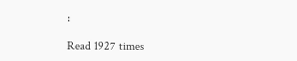፡

Read 1927 times